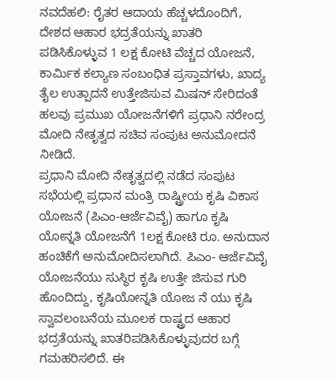ನವದೆಹಲಿ: ರೈತರ ಆದಾಯ ಹೆಚ್ಚಳದೊಂದಿಗೆ, ದೇಶದ ಆಹಾರ ಭದ್ರತೆಯನ್ನು ಖಾತರಿ ಪಡಿಸಿಕೊಳ್ಳುವ 1 ಲಕ್ಷ ಕೋಟಿ ವೆಚ್ಚದ ಯೋಜನೆ, ಕಾರ್ಮಿಕ ಕಲ್ಯಾಣ ಸಂಬಂಧಿತ ಪ್ರಸ್ತಾವಗಳು, ಖಾದ್ಯ ತೈಲ ಉತ್ಪಾದನೆ ಉತ್ತೇಜಿಸುವ ಮಿಷನ್ ಸೇರಿದಂತೆ ಹಲವು ಪ್ರಮುಖ ಯೋಜನೆಗಳಿಗೆ ಪ್ರಧಾನಿ ನರೇಂದ್ರ ಮೋದಿ ನೇತೃತ್ವದ ಸಚಿವ ಸಂಪುಟ ಅನುಮೋದನೆ ನೀಡಿದೆ.
ಪ್ರಧಾನಿ ಮೋದಿ ನೇತೃತ್ವದಲ್ಲಿ ನಡೆದ ಸಂಪುಟ ಸಭೆಯಲ್ಲಿ ಪ್ರಧಾನ ಮಂತ್ರಿ ರಾಷ್ಟ್ರೀಯ ಕೃಷಿ ವಿಕಾಸ ಯೋಜನೆ (ಪಿಎಂ-ಆರ್ಜೆವಿವೈ) ಹಾಗೂ ಕೃಷಿ ಯೋನ್ನತಿ ಯೋಜನೆಗೆ 1ಲಕ್ಷ ಕೋಟಿ ರೂ. ಅನುದಾನ ಹಂಚಿಕೆಗೆ ಅನುಮೋದಿಸಲಾಗಿದೆ. ಪಿಎಂ- ಆರ್ಜೆವಿವೈ ಯೋಜನೆಯು ಸುಸ್ಥಿರ ಕೃಷಿ ಉತ್ತೇ ಜಿಸುವ ಗುರಿ ಹೊಂದಿದ್ದು, ಕೃಷಿಯೋನ್ನತಿ ಯೋಜ ನೆ ಯು ಕೃಷಿ ಸ್ವಾವಲಂಬನೆಯ ಮೂಲಕ ರಾಷ್ಟ್ರದ ಆಹಾರ ಭದ್ರತೆಯನ್ನು ಖಾತರಿಪಡಿಸಿಕೊಳ್ಳುವುದರ ಬಗ್ಗೆ ಗಮಹರಿಸಲಿದೆ. ಈ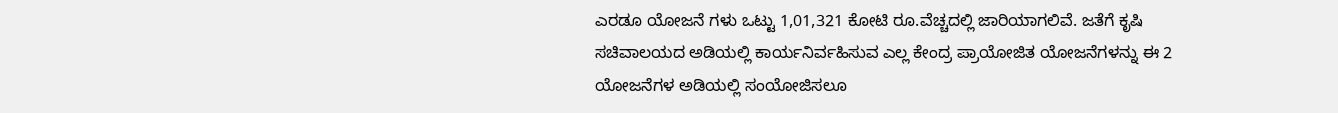ಎರಡೂ ಯೋಜನೆ ಗಳು ಒಟ್ಟು 1,01,321 ಕೋಟಿ ರೂ.ವೆಚ್ಚದಲ್ಲಿ ಜಾರಿಯಾಗಲಿವೆ. ಜತೆಗೆ ಕೃಷಿ ಸಚಿವಾಲಯದ ಅಡಿಯಲ್ಲಿ ಕಾರ್ಯನಿರ್ವಹಿಸುವ ಎಲ್ಲ ಕೇಂದ್ರ ಪ್ರಾಯೋಜಿತ ಯೋಜನೆಗಳನ್ನು ಈ 2 ಯೋಜನೆಗಳ ಅಡಿಯಲ್ಲಿ ಸಂಯೋಜಿಸಲೂ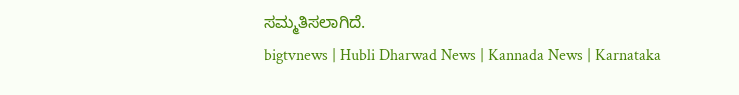ಸಮ್ಮತಿಸಲಾಗಿದೆ.
bigtvnews | Hubli Dharwad News | Kannada News | Karnataka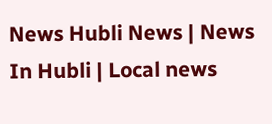News Hubli News | News In Hubli | Local news